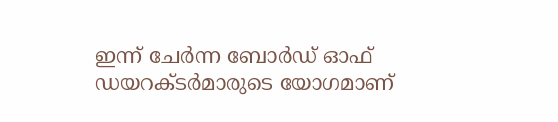ഇന്ന് ചേർന്ന ബോർഡ് ഓഫ് ഡയറക്ടർമാരുടെ യോഗമാണ്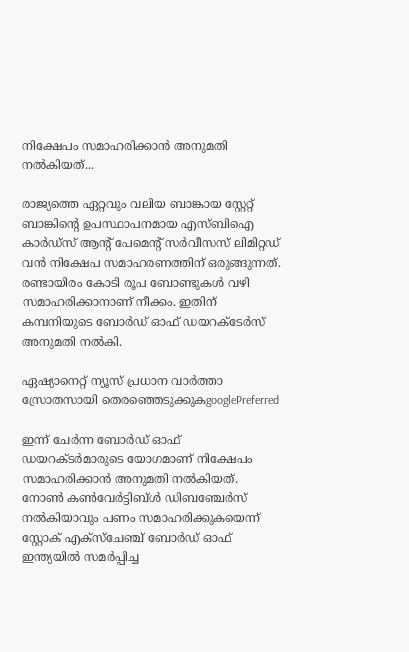നിക്ഷേപം സമാഹരിക്കാൻ അനുമതി നൽകിയത്...

രാജ്യത്തെ ഏറ്റവും വലിയ ബാങ്കായ സ്റ്റേറ്റ് ബാങ്കിന്റെ ഉപസ്ഥാപനമായ എസ്ബിഐ കാർഡ്സ് ആന്റ് പേമെന്റ് സർവീസസ് ലിമിറ്റഡ് വൻ നിക്ഷേപ സമാഹരണത്തിന് ഒരുങ്ങുന്നത്. രണ്ടായിരം കോടി രൂപ ബോണ്ടുകൾ വഴി സമാഹരിക്കാനാണ് നീക്കം. ഇതിന് കമ്പനിയുടെ ബോർഡ് ഓഫ് ഡയറക്ടേർസ് അനുമതി നൽകി.

ഏഷ്യാനെറ്റ് ന്യൂസ് പ്രധാന വാർത്താ സ്രോതസായി തെരഞ്ഞെടുക്കുകgooglePreferred

ഇന്ന് ചേർന്ന ബോർഡ് ഓഫ് ഡയറക്ടർമാരുടെ യോഗമാണ് നിക്ഷേപം സമാഹരിക്കാൻ അനുമതി നൽകിയത്. നോൺ കൺവേർട്ടിബ്ൾ ഡിബഞ്ചേർസ് നൽകിയാവും പണം സമാഹരിക്കുകയെന്ന് സ്റ്റോക് എക്സ്ചേഞ്ച് ബോർഡ് ഓഫ് ഇന്ത്യയിൽ സമർപ്പിച്ച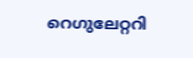റെഗുലേറ്ററി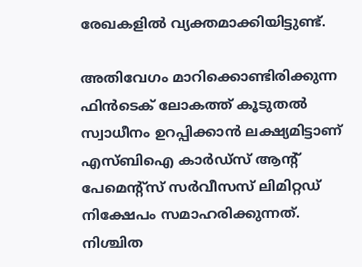രേഖകളിൽ വ്യക്തമാക്കിയിട്ടുണ്ട്.

അതിവേഗം മാറിക്കൊണ്ടിരിക്കുന്ന ഫിൻടെക് ലോകത്ത് കൂടുതൽ സ്വാധീനം ഉറപ്പിക്കാൻ ലക്ഷ്യമിട്ടാണ് എസ്ബിഐ കാർഡ്സ് ആന്റ് പേമെന്റ്സ് സർവീസസ് ലിമിറ്റഡ് നിക്ഷേപം സമാഹരിക്കുന്നത്. നിശ്ചിത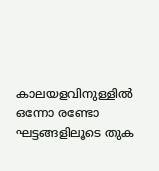കാലയളവിനുള്ളിൽ ഒന്നോ രണ്ടോ ഘട്ടങ്ങളിലൂടെ തുക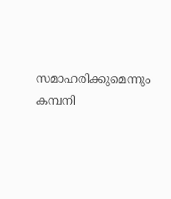സമാഹരിക്കുമെന്നും കമ്പനി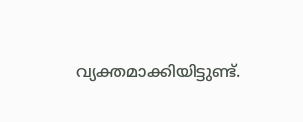വ്യക്തമാക്കിയിട്ടുണ്ട്.